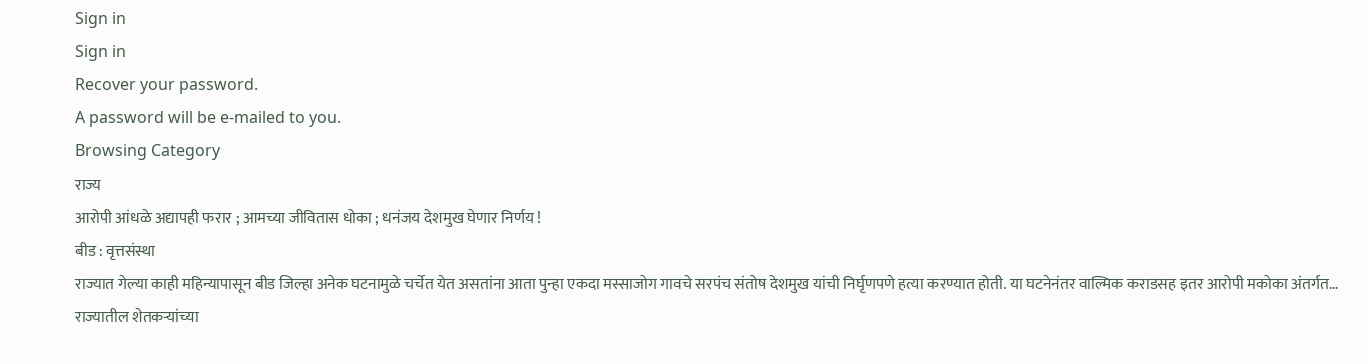Sign in
Sign in
Recover your password.
A password will be e-mailed to you.
Browsing Category
राज्य
आरोपी आंधळे अद्यापही फरार ; आमच्या जीवितास धोका ; धनंजय देशमुख घेणार निर्णय !
बीड : वृत्तसंस्था
राज्यात गेल्या काही महिन्यापासून बीड जिल्हा अनेक घटनामुळे चर्चेत येत असतांना आता पुन्हा एकदा मस्साजोग गावचे सरपंच संतोष देशमुख यांची निर्घृणपणे हत्या करण्यात होती. या घटनेनंतर वाल्मिक कराडसह इतर आरोपी मकोका अंतर्गत…
राज्यातील शेतकऱ्यांच्या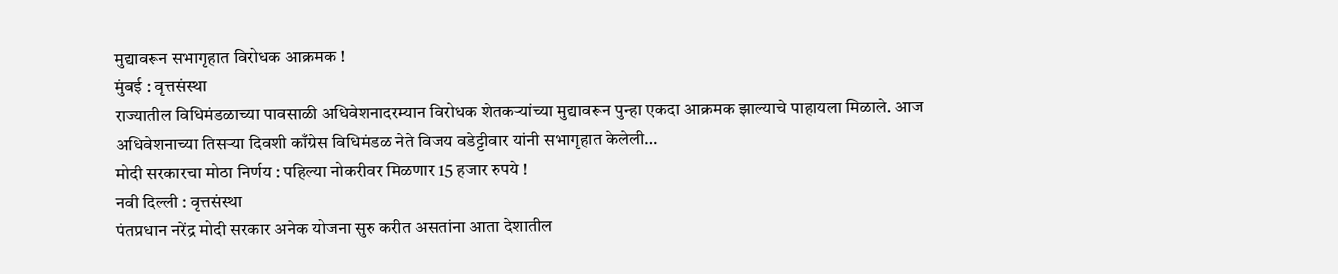मुद्यावरून सभागृहात विरोधक आक्रमक !
मुंबई : वृत्तसंस्था
राज्यातील विधिमंडळाच्या पावसाळी अधिवेशनादरम्यान विरोधक शेतकऱ्यांच्या मुद्यावरून पुन्हा एकदा आक्रमक झाल्याचे पाहायला मिळाले. आज अधिवेशनाच्या तिसऱ्या दिवशी काँग्रेस विधिमंडळ नेते विजय वडेट्टीवार यांनी सभागृहात केलेली…
मोदी सरकारचा मोठा निर्णय : पहिल्या नोकरीवर मिळणार 15 हजार रुपये !
नवी दिल्ली : वृत्तसंस्था
पंतप्रधान नरेंद्र मोदी सरकार अनेक योजना सुरु करीत असतांना आता देशातील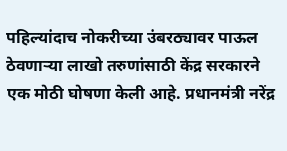पहिल्यांदाच नोकरीच्या उंबरठ्यावर पाऊल ठेवणाऱ्या लाखो तरुणांसाठी केंद्र सरकारने एक मोठी घोषणा केली आहे. प्रधानमंत्री नरेंद्र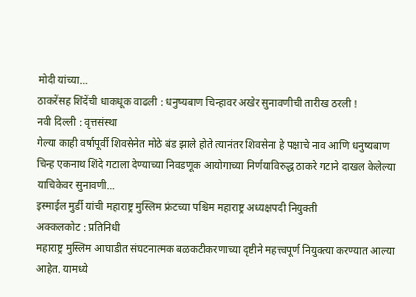मोदी यांच्या…
ठाकरेंसह शिंदेंची धाकधूक वाढली : धनुष्यबाण चिन्हावर अखेर सुनावणीची तारीख ठरली !
नवी दिल्ली : वृत्तसंस्था
गेल्या काही वर्षापूर्वी शिवसेनेत मोठे बंड झाले होते त्यानंतर शिवसेना हे पक्षाचे नाव आणि धनुष्यबाण चिन्ह एकनाथ शिंदे गटाला देण्याच्या निवडणूक आयोगाच्या निर्णयाविरुद्ध ठाकरे गटाने दाखल केलेल्या याचिकेवर सुनावणी…
इस्माईल मुर्डी यांची महाराष्ट्र मुस्लिम फ्रंटच्या पश्चिम महाराष्ट्र अध्यक्षपदी नियुक्ती
अक्कलकोट : प्रतिनिधी
महाराष्ट्र मुस्लिम आघाडीत संघटनात्मक बळकटीकरणाच्या दृष्टीने महत्त्वपूर्ण नियुक्त्या करण्यात आल्या आहेत. यामध्ये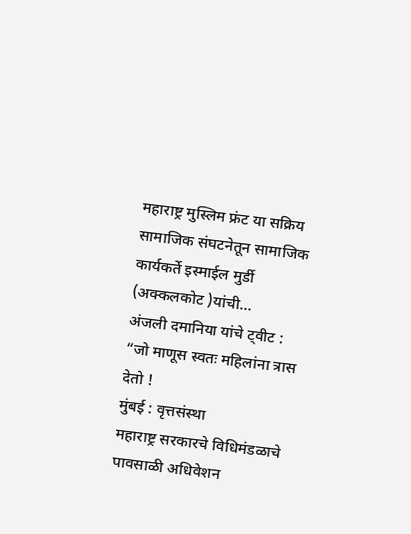महाराष्ट्र मुस्लिम फ्रंट या सक्रिय सामाजिक संघटनेतून सामाजिक कार्यकर्ते इस्माईल मुर्डी (अक्कलकोट )यांची…
अंजली दमानिया यांचे ट्वीट : “जो माणूस स्वतः महिलांना त्रास देतो !
मुंबई : वृत्तसंस्था
महाराष्ट्र सरकारचे विधिमंडळाचे पावसाळी अधिवेशन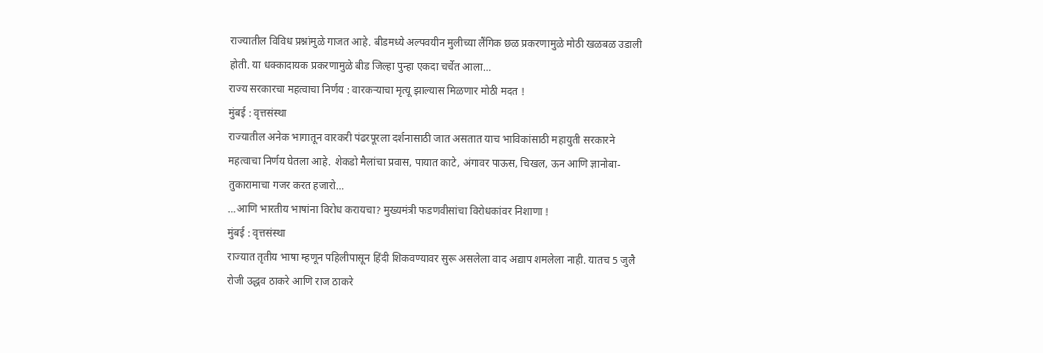राज्यातील विविध प्रश्नांमुळे गाजत आहे. बीडमध्ये अल्पवयीन मुलीच्या लैंगिक छळ प्रकरणामुळे मोठी खळबळ उडाली होती. या धक्कादायक प्रकरणामुळे बीड जिल्हा पुन्हा एकदा चर्चेत आला…
राज्य सरकारचा महत्वाचा निर्णय : वारकऱ्याचा मृत्यू झाल्यास मिळणार मोठी मदत !
मुंबई : वृत्तसंस्था
राज्यातील अनेक भागातून वारकरी पंढरपूरला दर्शनासाठी जात असतात याच भाविकांसाठी महायुती सरकारने महत्वाचा निर्णय घेतला आहे. शेकडो मैलांचा प्रवास, पायात काटे, अंगावर पाऊस, चिखल, ऊन आणि ज्ञानोबा-तुकारामाचा गजर करत हजारो…
…आणि भारतीय भाषांना विरोध करायचा? मुख्यमंत्री फडणवीसांचा विरोधकांवर निशाणा !
मुंबई : वृत्तसंस्था
राज्यात तृतीय भाषा म्हणून पहिलीपासून हिंदी शिकवण्यावर सुरू असलेला वाद अद्याप शमलेला नाही. यातच 5 जुलै रोजी उद्धव ठाकरे आणि राज ठाकरे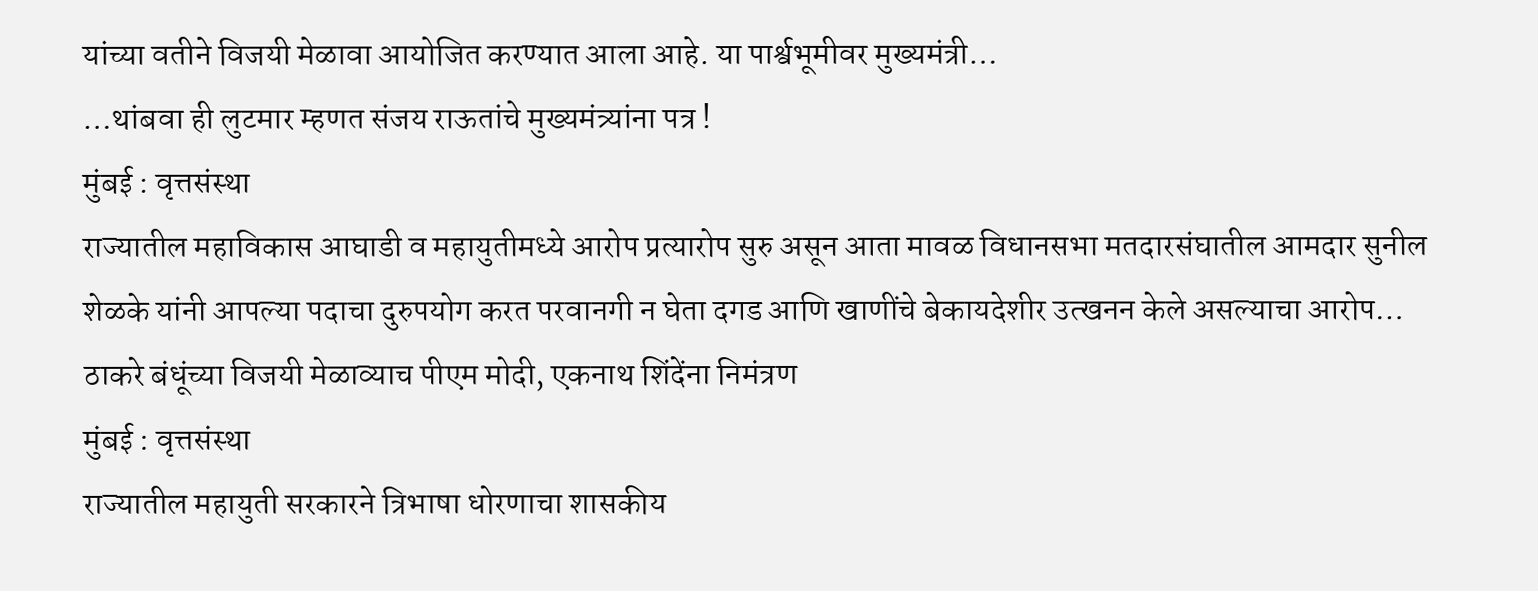यांच्या वतीने विजयी मेळावा आयोजित करण्यात आला आहे. या पार्श्वभूमीवर मुख्यमंत्री…
…थांबवा ही लुटमार म्हणत संजय राऊतांचे मुख्यमंत्र्यांना पत्र !
मुंबई : वृत्तसंस्था
राज्यातील महाविकास आघाडी व महायुतीमध्ये आरोप प्रत्यारोप सुरु असून आता मावळ विधानसभा मतदारसंघातील आमदार सुनील शेळके यांनी आपल्या पदाचा दुरुपयोग करत परवानगी न घेता दगड आणि खाणींचे बेकायदेशीर उत्खनन केले असल्याचा आरोप…
ठाकरे बंधूंच्या विजयी मेळाव्याच पीएम मोदी, एकनाथ शिंदेंना निमंत्रण
मुंबई : वृत्तसंस्था
राज्यातील महायुती सरकारने त्रिभाषा धोरणाचा शासकीय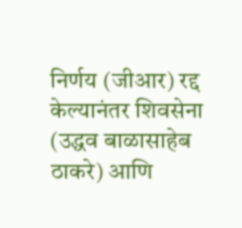निर्णय (जीआर) रद्द केल्यानंतर शिवसेना (उद्धव बाळासाहेब ठाकरे) आणि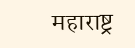महाराष्ट्र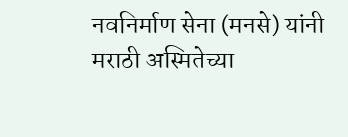नवनिर्माण सेना (मनसे) यांनी मराठी अस्मितेच्या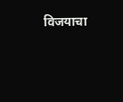विजयाचा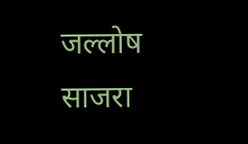जल्लोष साजरा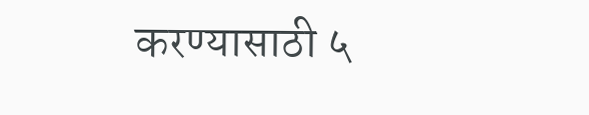करण्यासाठी ५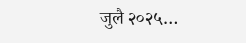जुलै २०२५…